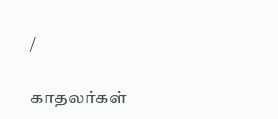/

காதலர்கள்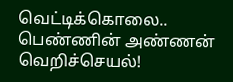வெட்டிக்கொலை.. பெண்ணின் அண்ணன் வெறிச்செயல்!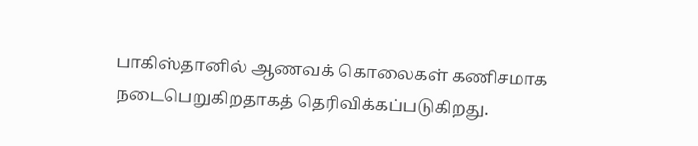பாகிஸ்தானில் ஆணவக் கொலைகள் கணிசமாக நடைபெறுகிறதாகத் தெரிவிக்கப்படுகிறது.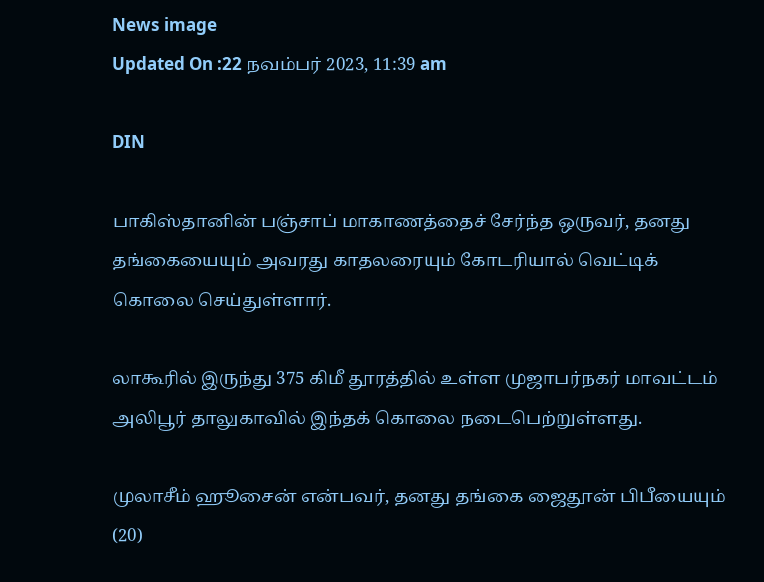News image
Updated On :22 நவம்பர் 2023, 11:39 am

DIN

பாகிஸ்தானின் பஞ்சாப் மாகாணத்தைச் சேர்ந்த ஒருவர், தனது தங்கையையும் அவரது காதலரையும் கோடரியால் வெட்டிக் கொலை செய்துள்ளார்.

லாகூரில் இருந்து 375 கிமீ தூரத்தில் உள்ள முஜாபர்நகர் மாவட்டம் அலிபூர் தாலுகாவில் இந்தக் கொலை நடைபெற்றுள்ளது.

முலாசீம் ஹூசைன் என்பவர், தனது தங்கை ஜைதூன் பிபீயையும் (20)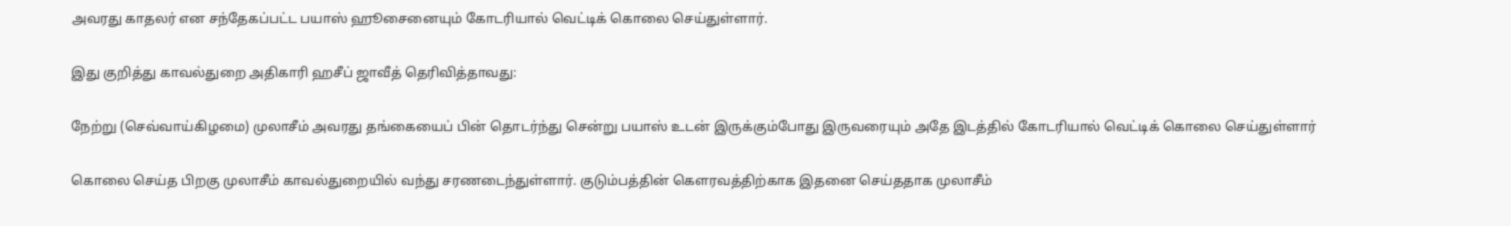அவரது காதலர் என சந்தேகப்பட்ட பயாஸ் ஹூசைனையும் கோடரியால் வெட்டிக் கொலை செய்துள்ளார்.

இது குறித்து காவல்துறை அதிகாரி ஹசீப் ஜாவீத் தெரிவித்தாவது:

நேற்று (செவ்வாய்கிழமை) முலாசீம் அவரது தங்கையைப் பின் தொடர்ந்து சென்று பயாஸ் உடன் இருக்கும்போது இருவரையும் அதே இடத்தில் கோடரியால் வெட்டிக் கொலை செய்துள்ளார்

கொலை செய்த பிறகு முலாசீம் காவல்துறையில் வந்து சரணடைந்துள்ளார். குடும்பத்தின் கெளரவத்திற்காக இதனை செய்ததாக முலாசீம்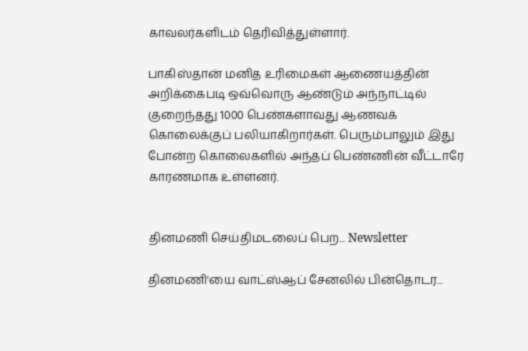காவலர்களிடம் தெரிவித்துள்ளார்.

பாகிஸ்தான் மனித உரிமைகள் ஆணையத்தின் அறிக்கைபடி ஒவ்வொரு ஆண்டும் அந்நாட்டில் குறைந்தது 1000 பெண்களாவது ஆணவக் கொலைக்குப் பலியாகிறார்கள். பெரும்பாலும் இது போன்ற கொலைகளில் அந்தப் பெண்ணின் வீட்டாரே காரணமாக உள்ளனர்.


தினமணி செய்திமடலைப் பெற... Newsletter

தினமணி'யை வாட்ஸ்ஆப் சேனலில் பின்தொடர...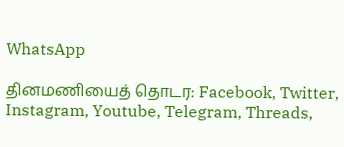WhatsApp

தினமணியைத் தொடர: Facebook, Twitter, Instagram, Youtube, Telegram, Threads,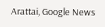Arattai, Google News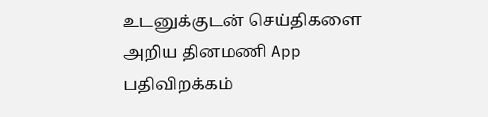உடனுக்குடன் செய்திகளை அறிய தினமணி App பதிவிறக்கம்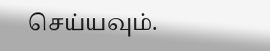செய்யவும்.